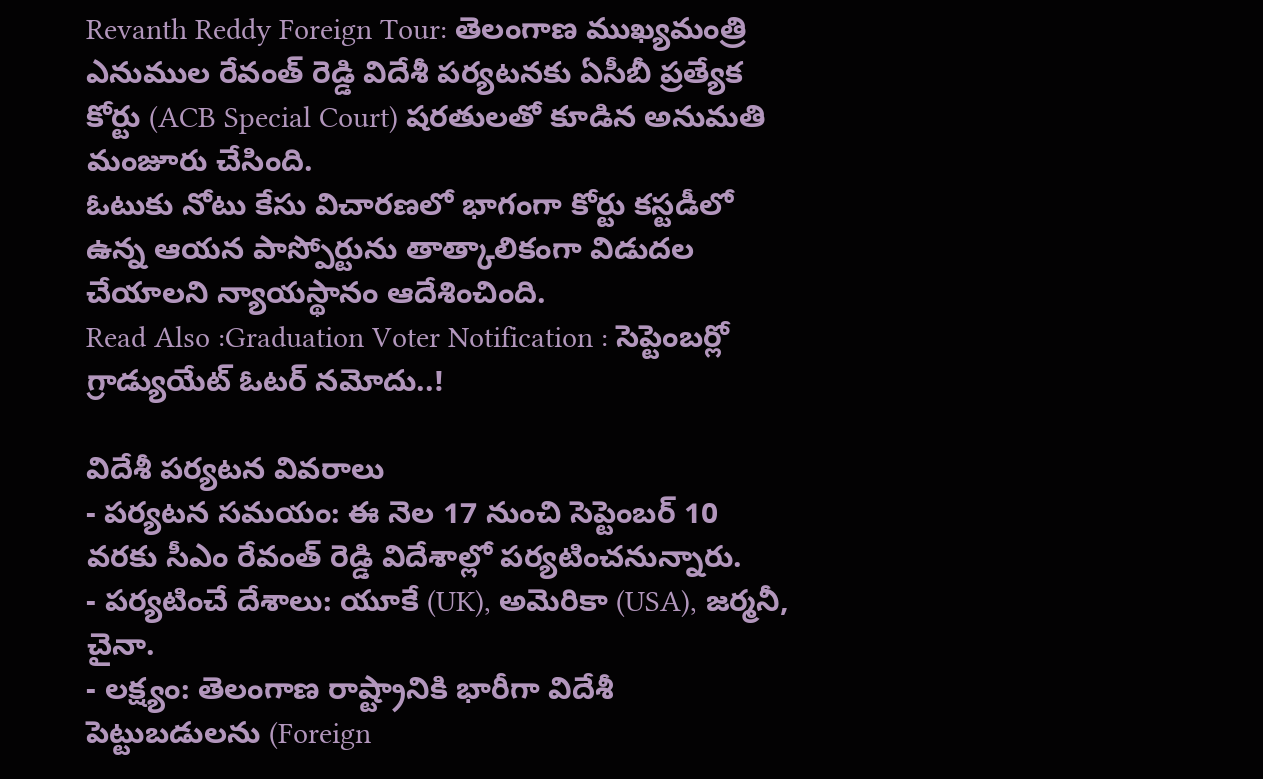Revanth Reddy Foreign Tour: తెలంగాణ ముఖ్యమంత్రి ఎనుముల రేవంత్ రెడ్డి విదేశీ పర్యటనకు ఏసీబీ ప్రత్యేక కోర్టు (ACB Special Court) షరతులతో కూడిన అనుమతి మంజూరు చేసింది.
ఓటుకు నోటు కేసు విచారణలో భాగంగా కోర్టు కస్టడీలో ఉన్న ఆయన పాస్పోర్టును తాత్కాలికంగా విడుదల చేయాలని న్యాయస్థానం ఆదేశించింది.
Read Also :Graduation Voter Notification : సెప్టెంబర్లో గ్రాడ్యుయేట్ ఓటర్ నమోదు..!

విదేశీ పర్యటన వివరాలు
- పర్యటన సమయం: ఈ నెల 17 నుంచి సెప్టెంబర్ 10 వరకు సీఎం రేవంత్ రెడ్డి విదేశాల్లో పర్యటించనున్నారు.
- పర్యటించే దేశాలు: యూకే (UK), అమెరికా (USA), జర్మనీ, చైనా.
- లక్ష్యం: తెలంగాణ రాష్ట్రానికి భారీగా విదేశీ పెట్టుబడులను (Foreign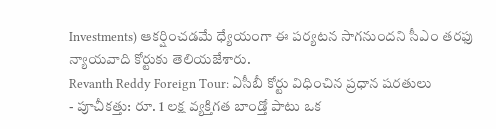Investments) ఆకర్షించడమే ధ్యేయంగా ఈ పర్యటన సాగనుందని సీఎం తరఫు న్యాయవాది కోర్టుకు తెలియజేశారు.
Revanth Reddy Foreign Tour: ఏసీబీ కోర్టు విధించిన ప్రధాన షరతులు
- పూచీకత్తు: రూ. 1 లక్ష వ్యక్తిగత బాండ్తో పాటు ఒక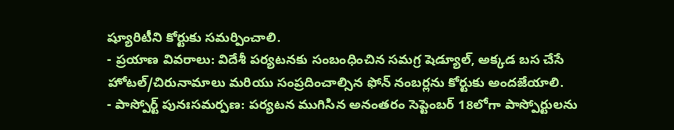ష్యూరిటీని కోర్టుకు సమర్పించాలి.
- ప్రయాణ వివరాలు: విదేశీ పర్యటనకు సంబంధించిన సమగ్ర షెడ్యూల్, అక్కడ బస చేసే హోటల్/చిరునామాలు మరియు సంప్రదించాల్సిన ఫోన్ నంబర్లను కోర్టుకు అందజేయాలి.
- పాస్పోర్ట్ పునఃసమర్పణ: పర్యటన ముగిసిన అనంతరం సెప్టెంబర్ 18లోగా పాస్పోర్టులను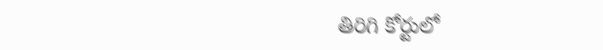తిరిగి కోర్టులో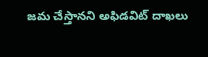జమ చేస్తానని అఫిడవిట్ దాఖలు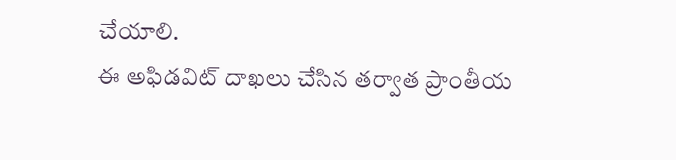చేయాలి.
ఈ అఫిడవిట్ దాఖలు చేసిన తర్వాత ప్రాంతీయ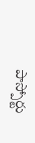పాస్పోర్టు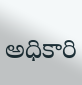అధికారి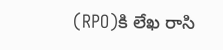(RPO)కి లేఖ రాసి